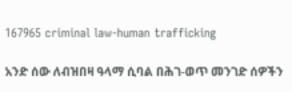167965 criminal law-human trafficking

አንድ ሰው ለብዝበዛ ዓላማ ሲባል በሕገ-ወጥ መንገድ ሰዎችን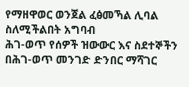የማዘዋወር ወንጀል ፈፅመኻል ሊባል ስለሚችልበት አግባብ
ሕገ-ወጥ የሰዎች ዝውውር እና ስደተኞችን በሕገ-ወጥ መንገድ ድንበር ማሻገር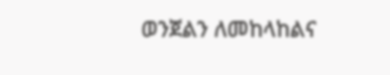ወንጀልን ለመከላከልና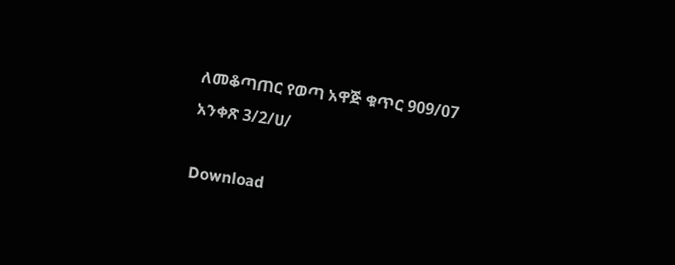ለመቆጣጠር የወጣ አዋጅ ቁጥር 909/07 አንቀጽ 3/2/ሀ/

Download